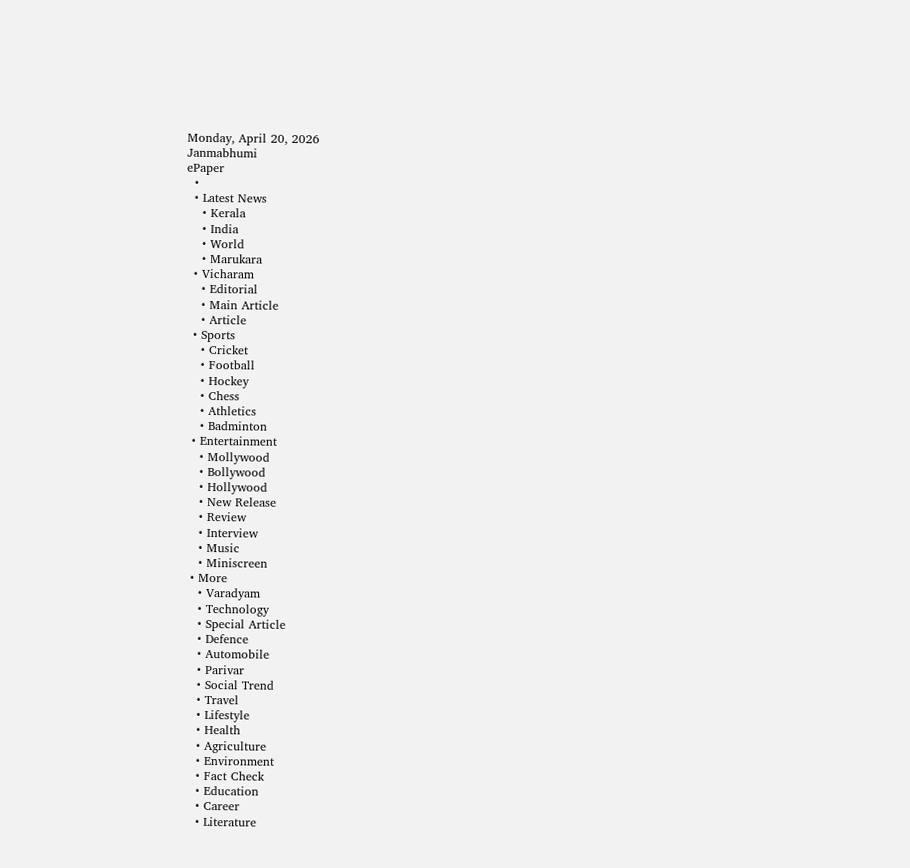Monday, April 20, 2026
Janmabhumi
ePaper
  •
  • Latest News
    • Kerala
    • India
    • World
    • Marukara
  • Vicharam
    • Editorial
    • Main Article
    • Article
  • Sports
    • Cricket
    • Football
    • Hockey
    • Chess
    • Athletics
    • Badminton
  • Entertainment
    • Mollywood
    • Bollywood
    • Hollywood
    • New Release
    • Review
    • Interview
    • Music
    • Miniscreen
  • More
    • Varadyam
    • Technology
    • Special Article
    • Defence
    • Automobile
    • Parivar
    • Social Trend
    • Travel
    • Lifestyle
    • Health
    • Agriculture
    • Environment
    • Fact Check
    • Education
    • Career
    • Literature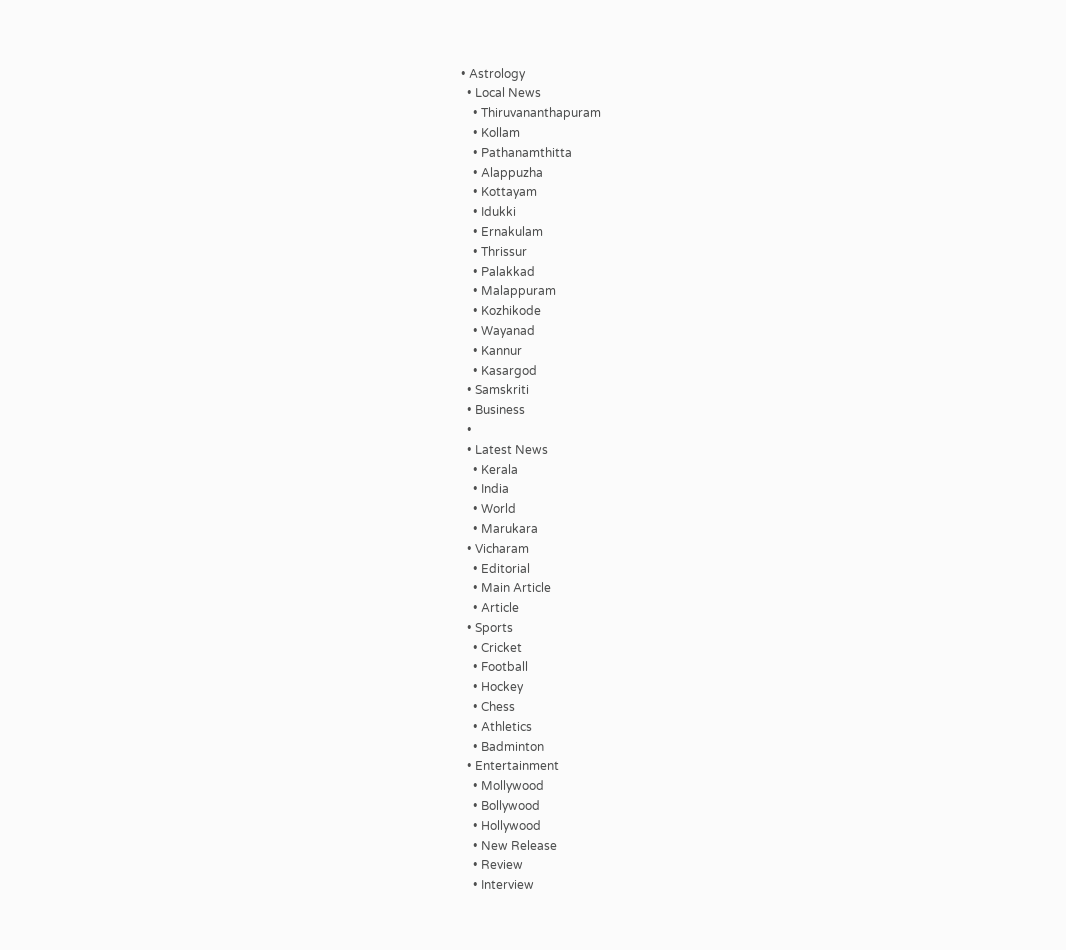• Astrology
  • Local News
    • Thiruvananthapuram
    • Kollam
    • Pathanamthitta
    • Alappuzha
    • Kottayam
    • Idukki
    • Ernakulam
    • Thrissur
    • Palakkad
    • Malappuram
    • Kozhikode
    • Wayanad
    • Kannur
    • Kasargod
  • Samskriti
  • Business
  •
  • Latest News
    • Kerala
    • India
    • World
    • Marukara
  • Vicharam
    • Editorial
    • Main Article
    • Article
  • Sports
    • Cricket
    • Football
    • Hockey
    • Chess
    • Athletics
    • Badminton
  • Entertainment
    • Mollywood
    • Bollywood
    • Hollywood
    • New Release
    • Review
    • Interview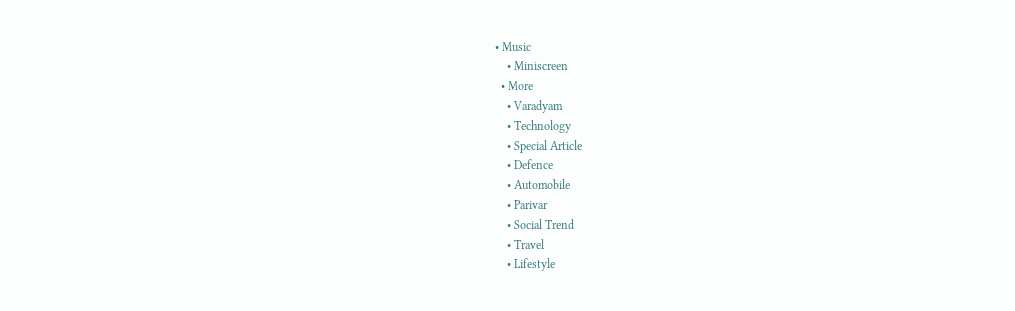• Music
    • Miniscreen
  • More
    • Varadyam
    • Technology
    • Special Article
    • Defence
    • Automobile
    • Parivar
    • Social Trend
    • Travel
    • Lifestyle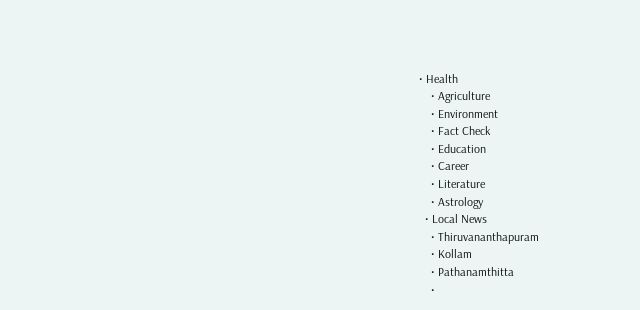• Health
    • Agriculture
    • Environment
    • Fact Check
    • Education
    • Career
    • Literature
    • Astrology
  • Local News
    • Thiruvananthapuram
    • Kollam
    • Pathanamthitta
    •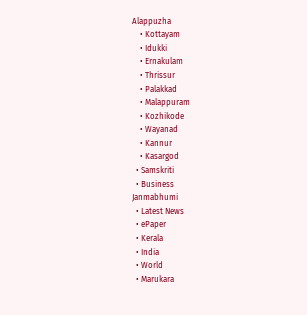Alappuzha
    • Kottayam
    • Idukki
    • Ernakulam
    • Thrissur
    • Palakkad
    • Malappuram
    • Kozhikode
    • Wayanad
    • Kannur
    • Kasargod
  • Samskriti
  • Business
Janmabhumi
  • Latest News
  • ePaper
  • Kerala
  • India
  • World
  • Marukara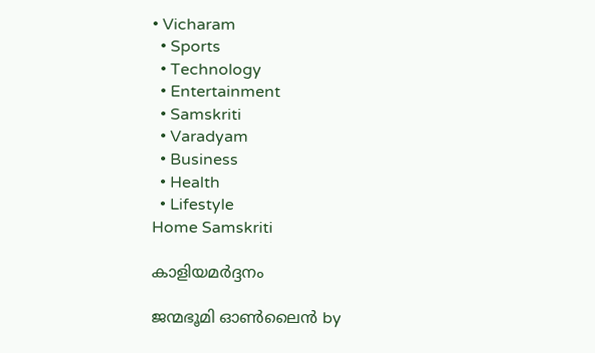• Vicharam
  • Sports
  • Technology
  • Entertainment
  • Samskriti
  • Varadyam
  • Business
  • Health
  • Lifestyle
Home Samskriti

കാളിയമര്‍ദ്ദനം

ജന്മഭൂമി ഓണ്‍ലൈന്‍ by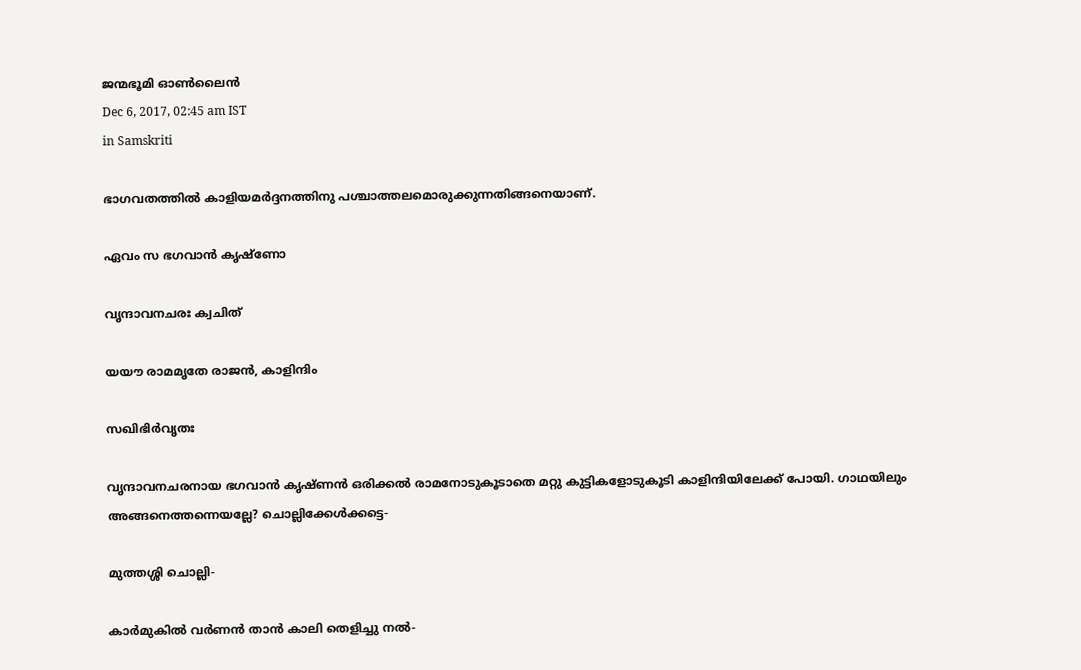ജന്മഭൂമി ഓണ്‍ലൈന്‍
Dec 6, 2017, 02:45 am IST
in Samskriti

ഭാഗവതത്തില്‍ കാളിയമര്‍ദ്ദനത്തിനു പശ്ചാത്തലമൊരുക്കുന്നതിങ്ങനെയാണ്.

ഏവം സ ഭഗവാന്‍ കൃഷ്‌ണോ

വൃന്ദാവനചരഃ ക്വചിത്

യയൗ രാമമൃതേ രാജന്‍, കാളിന്ദിം

സഖിഭിര്‍വൃതഃ

വൃന്ദാവനചരനായ ഭഗവാന്‍ കൃഷ്ണന്‍ ഒരിക്കല്‍ രാമനോടുകൂടാതെ മറ്റു കുട്ടികളോടുകൂടി കാളിന്ദിയിലേക്ക് പോയി. ഗാഥയിലും അങ്ങനെത്തന്നെയല്ലേ? ചൊല്ലിക്കേള്‍ക്കട്ടെ-

മുത്തശ്ശി ചൊല്ലി-

കാര്‍മുകില്‍ വര്‍ണന്‍ താന്‍ കാലി തെളിച്ചു നല്‍-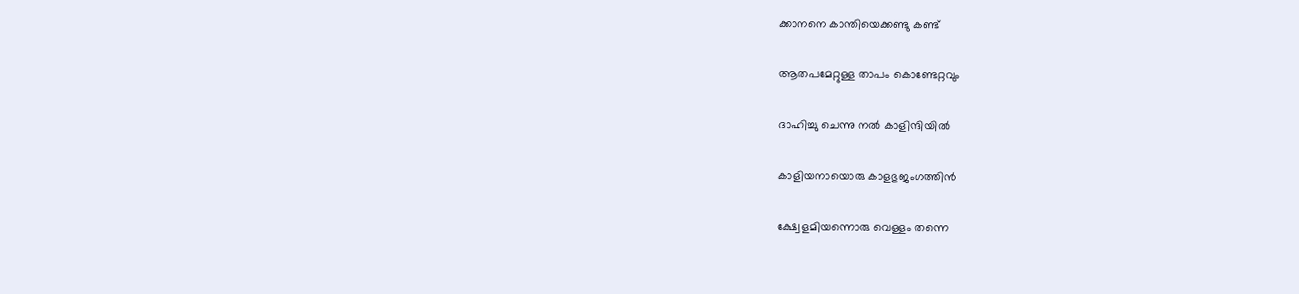ക്കാനനെ കാന്തിയെക്കണ്ടു കണ്ട്

ആതപമേറ്റുള്ള താപം കൊണ്ടേറ്റവും

ദാഹിച്ചു ചെന്നു നല്‍ കാളിന്ദിയില്‍

കാളിയനായൊരു കാളഭുജംഗത്തിന്‍

ക്ഷ്വേളമിയന്നൊരു വെള്ളം തന്നെ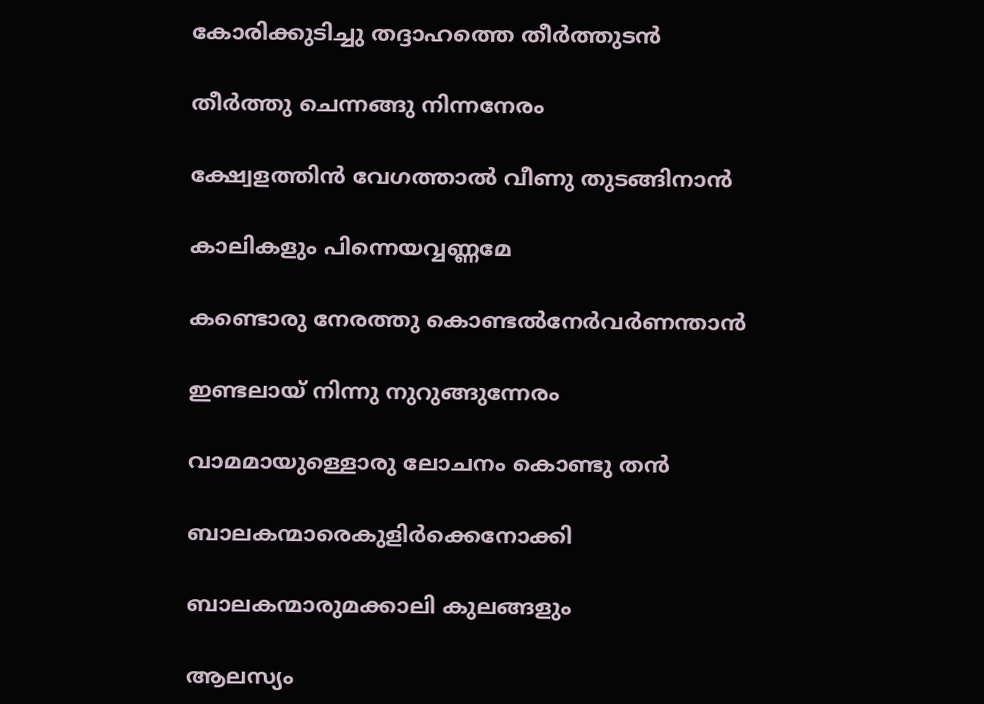കോരിക്കുടിച്ചു തദ്ദാഹത്തെ തീര്‍ത്തുടന്‍

തീര്‍ത്തു ചെന്നങ്ങു നിന്നനേരം

ക്ഷ്വേളത്തിന്‍ വേഗത്താല്‍ വീണു തുടങ്ങിനാന്‍

കാലികളും പിന്നെയവ്വണ്ണമേ

കണ്ടൊരു നേരത്തു കൊണ്ടല്‍നേര്‍വര്‍ണന്താന്‍

ഇണ്ടലായ് നിന്നു നുറുങ്ങുന്നേരം

വാമമായുള്ളൊരു ലോചനം കൊണ്ടു തന്‍

ബാലകന്മാരെകുളിര്‍ക്കെനോക്കി

ബാലകന്മാരുമക്കാലി കുലങ്ങളും

ആലസ്യം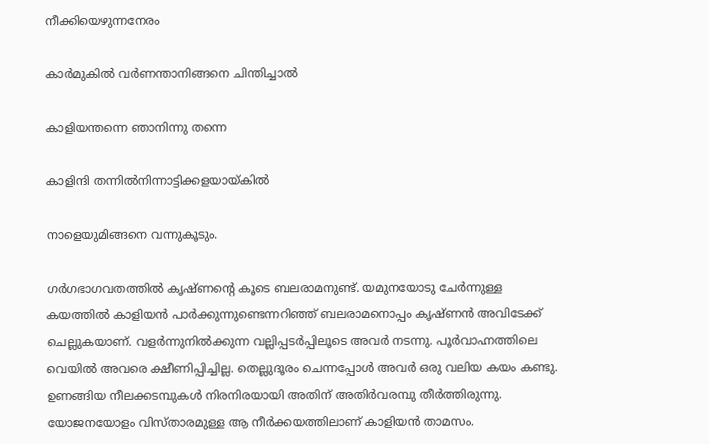നീക്കിയെഴുന്നനേരം

കാര്‍മുകില്‍ വര്‍ണന്താനിങ്ങനെ ചിന്തിച്ചാല്‍

കാളിയന്തന്നെ ഞാനിന്നു തന്നെ

കാളിന്ദി തന്നില്‍നിന്നാട്ടിക്കളയായ്‌കില്‍

നാളെയുമിങ്ങനെ വന്നുകൂടും.

ഗര്‍ഗഭാഗവതത്തില്‍ കൃഷ്ണന്റെ കൂടെ ബലരാമനുണ്ട്. യമുനയോടു ചേര്‍ന്നുള്ള കയത്തില്‍ കാളിയന്‍ പാര്‍ക്കുന്നുണ്ടെന്നറിഞ്ഞ് ബലരാമനൊപ്പം കൃഷ്ണന്‍ അവിടേക്ക് ചെല്ലുകയാണ്. വളര്‍ന്നുനില്‍ക്കുന്ന വല്ലിപ്പടര്‍പ്പിലൂടെ അവര്‍ നടന്നു. പൂര്‍വാഹ്നത്തിലെ വെയില്‍ അവരെ ക്ഷീണിപ്പിച്ചില്ല. തെല്ലുദൂരം ചെന്നപ്പോള്‍ അവര്‍ ഒരു വലിയ കയം കണ്ടു. ഉണങ്ങിയ നീലക്കടമ്പുകള്‍ നിരനിരയായി അതിന് അതിര്‍വരമ്പു തീര്‍ത്തിരുന്നു. യോജനയോളം വിസ്താരമുള്ള ആ നീര്‍ക്കയത്തിലാണ് കാളിയന്‍ താമസം.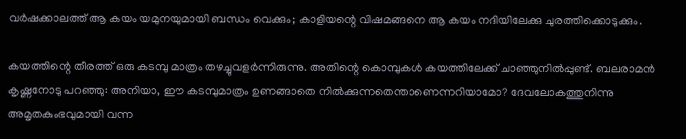വര്‍ഷക്കാലത്ത് ആ കയം യമുനയുമായി ബന്ധം വെക്കും; കാളിയന്റെ വിഷമങ്ങനെ ആ കയം നദിയിലേക്കു ചുരത്തിക്കൊടുക്കും.

കയത്തിന്റെ തീരത്ത് ഒരു കടമ്പു മാത്രം തഴച്ചുവളര്‍ന്നിരുന്നു. അതിന്റെ കൊമ്പുകള്‍ കയത്തിലേക്ക് ചാഞ്ഞുനില്‍പ്പുണ്ട്. ബലരാമന്‍ കൃഷ്ണനോടു പറഞ്ഞു: അനിയാ, ഈ കടമ്പുമാത്രം ഉണങ്ങാതെ നില്‍ക്കുന്നതെന്താണെന്നറിയാമോ? ദേവലോകത്തുനിന്നു അമൃതകുംഭവുമായി വന്ന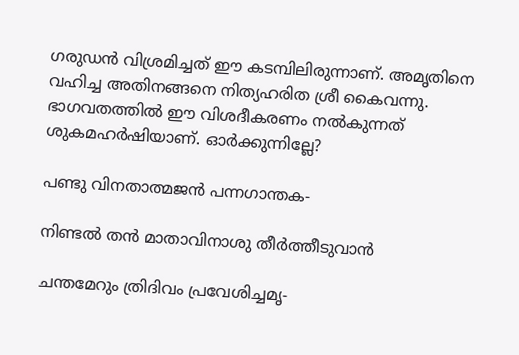ഗരുഡന്‍ വിശ്രമിച്ചത് ഈ കടമ്പിലിരുന്നാണ്. അമൃതിനെ വഹിച്ച അതിനങ്ങനെ നിത്യഹരിത ശ്രീ കൈവന്നു. ഭാഗവതത്തില്‍ ഈ വിശദീകരണം നല്‍കുന്നത് ശുകമഹര്‍ഷിയാണ്. ഓര്‍ക്കുന്നില്ലേ?

പണ്ടു വിനതാത്മജന്‍ പന്നഗാന്തക-

നിണ്ടല്‍ തന്‍ മാതാവിനാശു തീര്‍ത്തീടുവാന്‍

ചന്തമേറും ത്രിദിവം പ്രവേശിച്ചമൃ-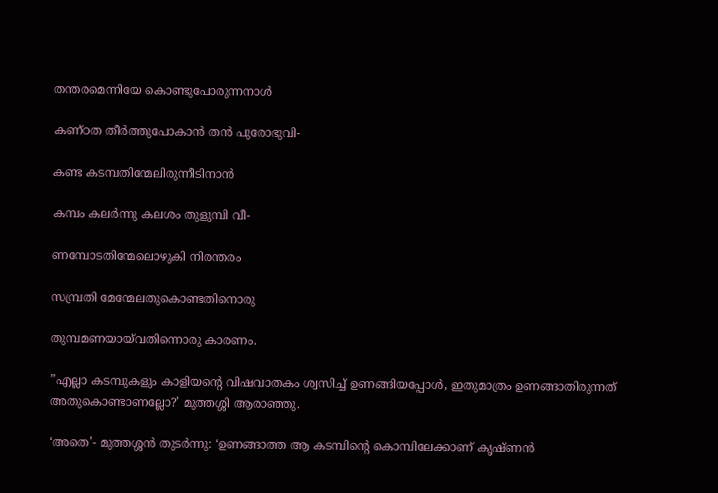തന്തരമെന്നിയേ കൊണ്ടുപോരുന്നനാള്‍

കണ്ഠത തീര്‍ത്തുപോകാന്‍ തന്‍ പുരോഭുവി-

കണ്ട കടമ്പതിന്മേലിരുന്നീടിനാന്‍

കമ്പം കലര്‍ന്നു കലശം തുളുമ്പി വീ-

ണമ്പോടതിന്മേലൊഴുകി നിരന്തരം

സമ്പ്രതി മേന്മേലതുകൊണ്ടതിനൊരു

തുമ്പമണയായ്‌വതിന്നൊരു കാരണം.

”എല്ലാ കടമ്പുകളും കാളിയന്റെ വിഷവാതകം ശ്വസിച്ച് ഉണങ്ങിയപ്പോള്‍, ഇതുമാത്രം ഉണങ്ങാതിരുന്നത് അതുകൊണ്ടാണല്ലോ?’ മുത്തശ്ശി ആരാഞ്ഞു.

‘അതെ’- മുത്തശ്ശന്‍ തുടര്‍ന്നു: ‘ഉണങ്ങാത്ത ആ കടമ്പിന്റെ കൊമ്പിലേക്കാണ് കൃഷ്ണന്‍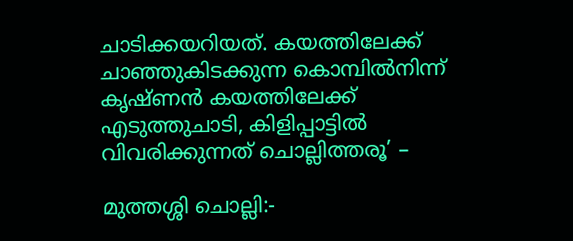ചാടിക്കയറിയത്. കയത്തിലേക്ക് ചാഞ്ഞുകിടക്കുന്ന കൊമ്പില്‍നിന്ന് കൃഷ്ണന്‍ കയത്തിലേക്ക് എടുത്തുചാടി, കിളിപ്പാട്ടില്‍ വിവരിക്കുന്നത് ചൊല്ലിത്തരൂ’ –

മുത്തശ്ശി ചൊല്ലി:-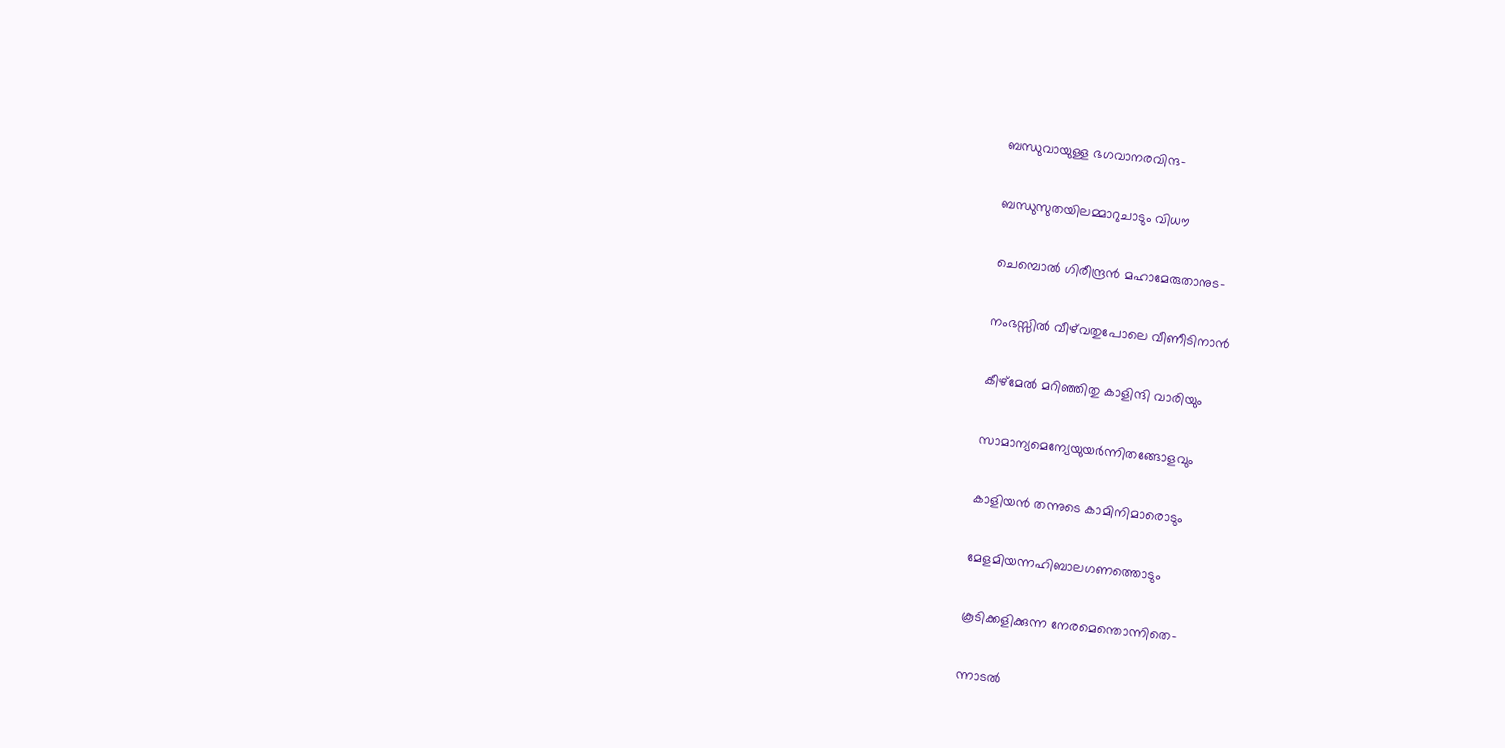ബന്ധുവായുള്ള ഭഗവാനരവിന്ദ-

ബന്ധുസുതയിലമ്മാറുചാടും വിധൗ

ചെമ്പൊല്‍ ഗിരീന്ദ്രന്‍ മഹാമേരുതാനുട-

നംഭസ്സില്‍ വീഴ്‌വതുപോലെ വീണീടിനാന്‍

കീഴ്‌മേല്‍ മറിഞ്ഞിതു കാളിന്ദി വാരിയും

സാമാന്യമെന്യേയുയര്‍ന്നിതങ്ങോളവും

കാളിയന്‍ തന്നുടെ കാമിനിമാരൊടും

മേളമിയന്നഹിബാലഗണത്തൊടും

കൂടിക്കളിക്കുന്ന നേരമെന്തൊന്നിതെ-

ന്നാടല്‍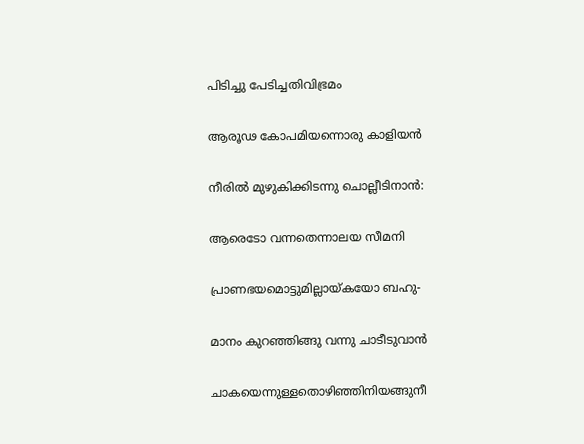പിടിച്ചു പേടിച്ചതിവിഭ്രമം

ആരൂഢ കോപമിയന്നൊരു കാളിയന്‍

നീരില്‍ മുഴുകിക്കിടന്നു ചൊല്ലീടിനാന്‍:

ആരെടോ വന്നതെന്നാലയ സീമനി

പ്രാണഭയമൊട്ടുമില്ലായ്‌കയോ ബഹു-

മാനം കുറഞ്ഞിങ്ങു വന്നു ചാടീടുവാന്‍

ചാകയെന്നുള്ളതൊഴിഞ്ഞിനിയങ്ങുനീ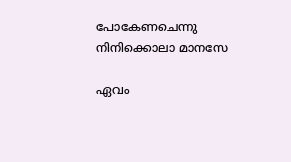പോകേണചെന്നു നിനിക്കൊലാ മാനസേ

ഏവം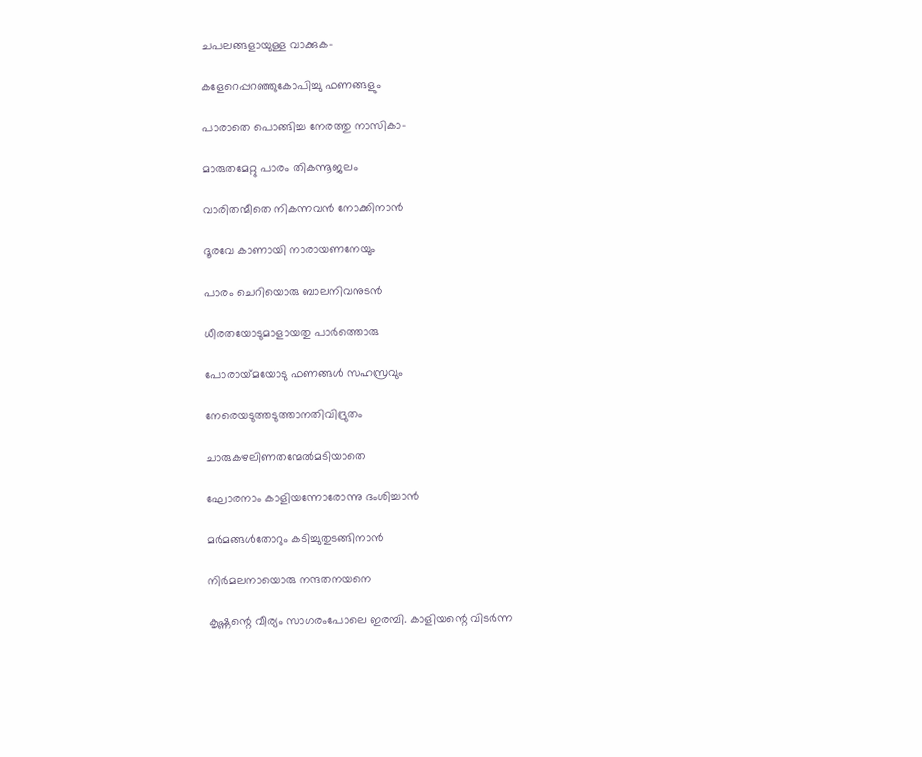ചപലങ്ങളായുള്ള വാക്കുക-

കളേറെപ്പറഞ്ഞുകോപിച്ചു ഫണങ്ങളും

പാരാതെ പൊങ്ങിച്ച നേരത്തു നാസികാ-

മാരുതമേറ്റു പാരം തികന്നൂജലം

വാരിതന്മീതെ നികന്നവന്‍ നോക്കിനാന്‍

ദൂരവേ കാണായി നാരായണനേയും

പാരം ചെറിയൊരു ബാലനിവനുടന്‍

ധീരതയോടുമാളായതു പാര്‍ത്തൊരു

പോരായ്‌മയോടു ഫണങ്ങള്‍ സഹസ്രവും

നേരെയടുത്തടുത്താനതിവിദ്രുതം

ചാരുകഴലിണതന്മേല്‍മടിയാതെ

ഘോരനാം കാളിയന്നോരോന്നു ദംശിച്ചാന്‍

മര്‍മങ്ങള്‍തോറും കടിച്ചുതുടങ്ങിനാന്‍

നിര്‍മലനായൊരു നന്ദതനയനെ

കൃഷ്ണന്റെ വീര്യം സാഗരംപോലെ ഇരമ്പി. കാളിയന്റെ വിടര്‍ന്ന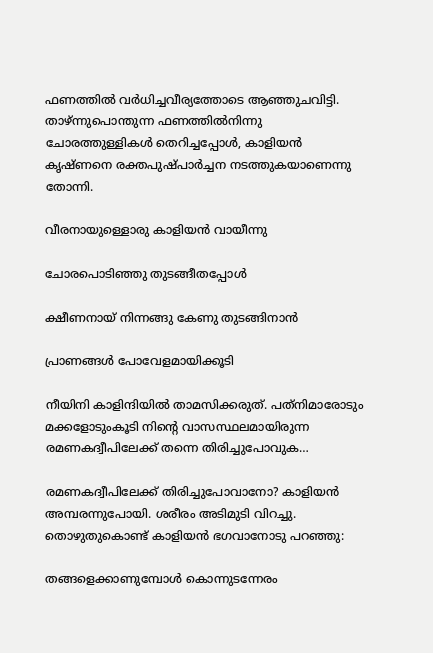ഫണത്തില്‍ വര്‍ധിച്ചവീര്യത്തോടെ ആഞ്ഞുചവിട്ടി. താഴ്ന്നുപൊന്തുന്ന ഫണത്തില്‍നിന്നു ചോരത്തുള്ളികള്‍ തെറിച്ചപ്പോള്‍, കാളിയന്‍ കൃഷ്ണനെ രക്തപുഷ്പാര്‍ച്ചന നടത്തുകയാണെന്നു തോന്നി.

വീരനായുള്ളൊരു കാളിയന്‍ വായീന്നു

ചോരപൊടിഞ്ഞു തുടങ്ങീതപ്പോള്‍

ക്ഷീണനായ് നിന്നങ്ങു കേണു തുടങ്ങിനാന്‍

പ്രാണങ്ങള്‍ പോവേളമായിക്കൂടി

നീയിനി കാളിന്ദിയില്‍ താമസിക്കരുത്. പത്‌നിമാരോടും മക്കളോടുംകൂടി നിന്റെ വാസസ്ഥലമായിരുന്ന രമണകദ്വീപിലേക്ക് തന്നെ തിരിച്ചുപോവുക…

രമണകദ്വീപിലേക്ക് തിരിച്ചുപോവാനോ? കാളിയന്‍ അമ്പരന്നുപോയി. ശരീരം അടിമുടി വിറച്ചു. തൊഴുതുകൊണ്ട് കാളിയന്‍ ഭഗവാനോടു പറഞ്ഞു:

തങ്ങളെക്കാണുമ്പോള്‍ കൊന്നുടന്നേരം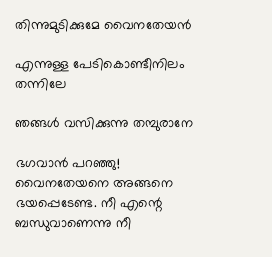തിന്നുമുടിക്കുമേ വൈനതേയന്‍

എന്നുള്ള പേടികൊണ്ടീനിലം തന്നിലേ

ഞങ്ങള്‍ വസിക്കുന്നു തമ്പുരാനേ

ഭഗവാന്‍ പറഞ്ഞു! വൈനതേയനെ അങ്ങനെ ഭയപ്പെടേണ്ട. നീ എന്റെ ബന്ധുവാണെന്നു നീ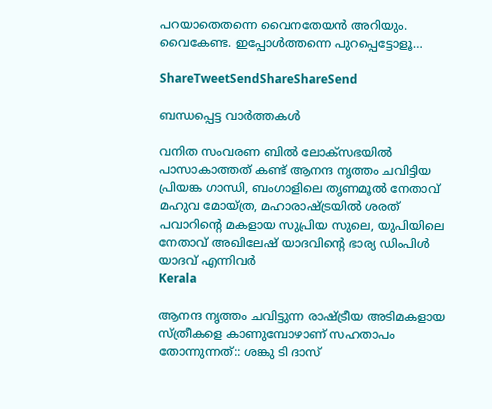പറയാതെതന്നെ വൈനതേയന്‍ അറിയും. വൈകേണ്ട. ഇപ്പോള്‍ത്തന്നെ പുറപ്പെട്ടോളൂ…

ShareTweetSendShareShareSend

ബന്ധപ്പെട്ട വാര്‍ത്തകള്‍

വനിത സംവരണ ബിൽ ലോക്സഭയിൽ പാസാകാത്തത് കണ്ട് ആനന്ദ നൃത്തം ചവിട്ടിയ പ്രിയങ്ക ഗാന്ധി, ബംഗാളിലെ തൃണമൂല്‍ നേതാവ് മഹുവ മോയ്ത്ര, മഹാരാഷ്ട്രയില്‍ ശരത് പവാറിന്‍റെ മകളായ സുപ്രിയ സുലെ, യുപിയിലെ നേതാവ് അഖിലേഷ് യാദവിന്‍റെ ഭാര്യ ഡിംപിള്‍ യാദവ് എന്നിവര്‍
Kerala

ആനന്ദ നൃത്തം ചവിട്ടുന്ന രാഷ്‌ട്രീയ അടിമകളായ സ്ത്രീകളെ കാണുമ്പോഴാണ് സഹതാപം തോന്നുന്നത്:: ശങ്കു ടി ദാസ്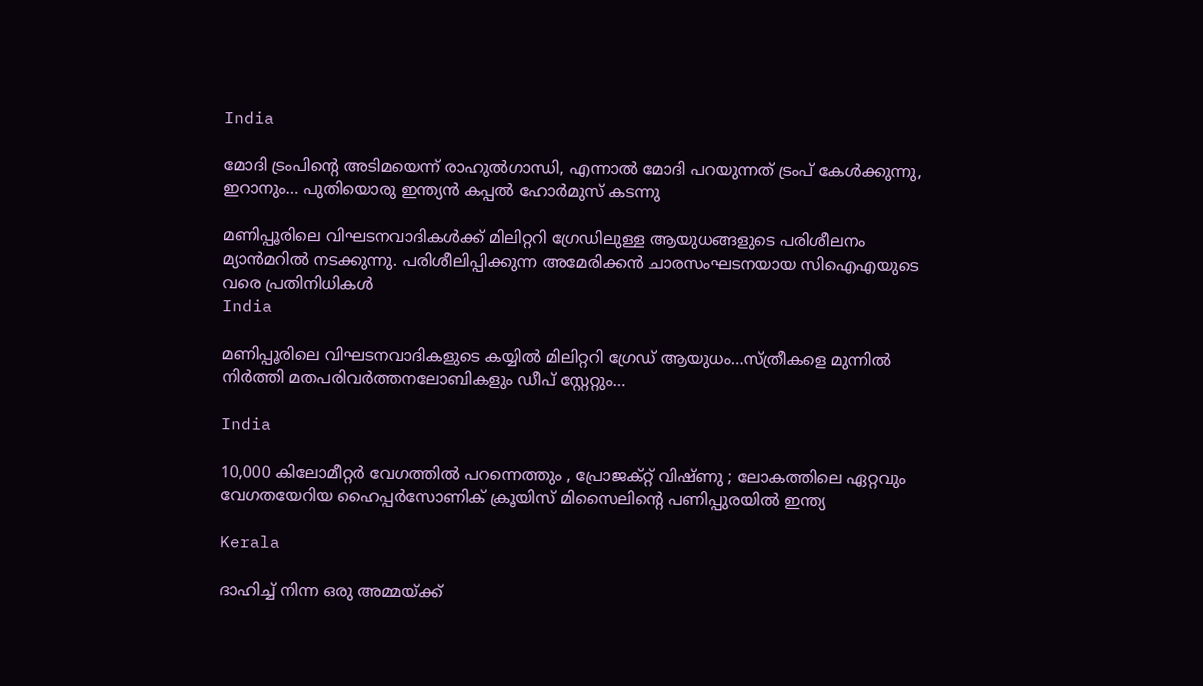India

മോദി ട്രംപിന്റെ അടിമയെന്ന് രാഹുല്‍ഗാന്ധി, എന്നാല്‍ മോദി പറയുന്നത് ട്രംപ് കേള്‍ക്കുന്നു, ഇറാനും… പുതിയൊരു ഇന്ത്യന്‍ കപ്പല്‍ ഹോര്‍മുസ് കടന്നു

മണിപ്പൂരിലെ വിഘടനവാദികള്‍ക്ക് മിലിറ്ററി ഗ്രേഡിലുള്ള ആയുധങ്ങളുടെ പരിശീലനം മ്യാന്‍മറില്‍ നടക്കുന്നു. പരിശീലിപ്പിക്കുന്ന അമേരിക്കന്‍ ചാരസംഘടനയായ സിഐഎയുടെ വരെ പ്രതിനിധികള്‍
India

മണിപ്പൂരിലെ വിഘടനവാദികളുടെ കയ്യില്‍ മിലിറ്ററി ഗ്രേഡ് ആയുധം…സ്ത്രീകളെ മുന്നില്‍ നിര്‍ത്തി മതപരിവര്‍ത്തനലോബികളും ഡീപ് സ്റ്റേറ്റും…

India

10,000 കിലോമീറ്റർ വേഗത്തിൽ പറന്നെത്തും , പ്രോജക്റ്റ് വിഷ്ണു ; ലോകത്തിലെ ഏറ്റവും വേഗതയേറിയ ഹൈപ്പർസോണിക് ക്രൂയിസ് മിസൈലിന്റെ പണിപ്പുരയിൽ ഇന്ത്യ

Kerala

ദാഹിച്ച് നിന്ന ഒരു അമ്മയ്‌ക്ക്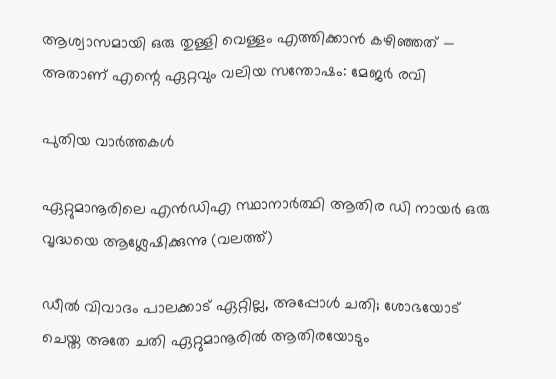ആശ്വാസമായി ഒരു തുള്ളി വെള്ളം എത്തിക്കാൻ കഴിഞ്ഞത് — അതാണ് എന്റെ ഏറ്റവും വലിയ സന്തോഷം: മേജര്‍ രവി

പുതിയ വാര്‍ത്തകള്‍

ഏറ്റുമാനൂരിലെ എന്‍ഡിഎ സ്ഥാനാര്‍ത്ഥി ആതിര ഡി നായര്‍ ഒരു വൃദ്ധയെ ആശ്ലേഷിക്കുന്നു (വലത്ത്)

ഡീല്‍ വിവാദം പാലക്കാട് ഏറ്റില്ല, അപ്പോള്‍ ചതി; ശോഭയോട് ചെയ്ത അതേ ചതി ഏറ്റുമാനൂരില്‍ ആതിരയോടും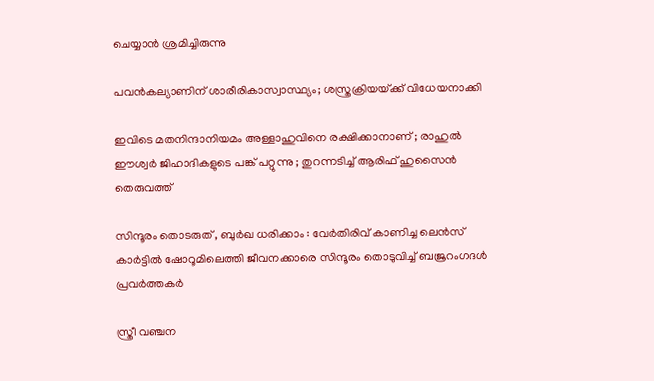ചെയ്യാന്‍ ശ്രമിച്ചിരുന്നു

പവന്‍കല്യാണിന് ശാരീരികാസ്വാസ്ഥ്യം; ശസ്ത്രക്രിയയ്‌ക്ക് വിധേയനാക്കി

ഇവിടെ മതനിന്ദാനിയമം അള്ളാ‍ഹുവിനെ രക്ഷിക്കാനാണ് ; രാഹുൽ ഈശ്വർ ജിഹാദികളുടെ പങ്ക് പറ്റുന്നു ; തുറന്നടിച്ച് ആരിഫ് ഹുസൈൻ തെരുവത്ത്

സിന്ദൂരം തൊടരുത് , ബുർഖ ധരിക്കാം : വേർതിരിവ് കാണിച്ച ലെന്‍സ് കാര്‍ട്ടിൽ ഷോറൂമിലെത്തി ജീവനക്കാരെ സിന്ദൂരം തൊടുവിച്ച് ബജ്രറംഗദൾ പ്രവർത്തകർ

സ്ത്രീ വഞ്ചന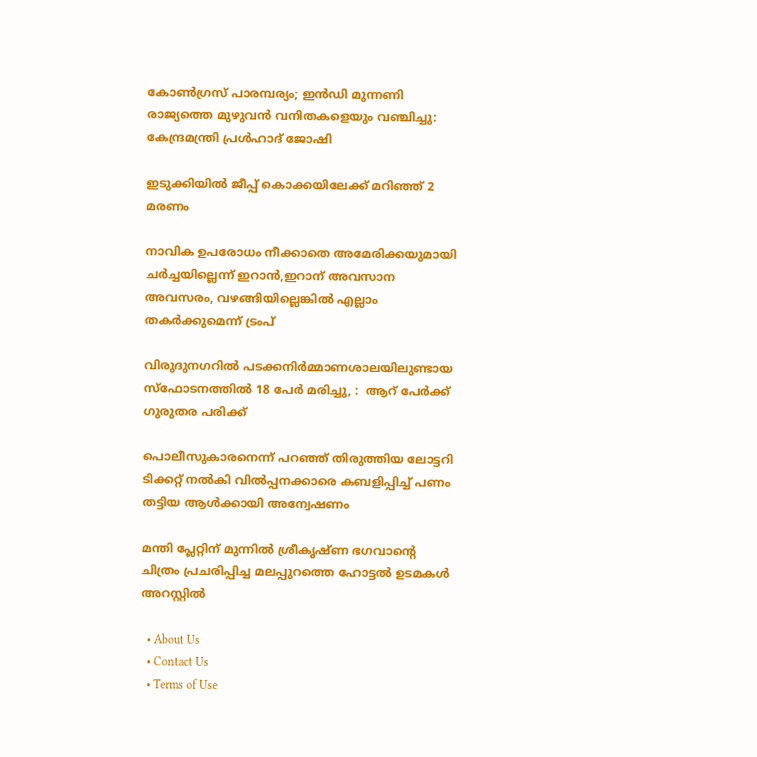കോണ്‍ഗ്രസ് പാരമ്പര്യം; ഇന്‍ഡി മുന്നണി രാജ്യത്തെ മുഴുവന്‍ വനിതകളെയും വഞ്ചിച്ചു: കേന്ദ്രമന്ത്രി പ്രള്‍ഹാദ് ജോഷി

ഇടുക്കിയില്‍ ജീപ്പ് കൊക്കയിലേക്ക് മറിഞ്ഞ് 2 മരണം

നാവിക ഉപരോധം നീക്കാതെ അമേരിക്കയുമായി ചര്‍ച്ചയില്ലെന്ന് ഇറാന്‍,ഇറാന് അവസാന അവസരം, വഴങ്ങിയില്ലെങ്കില്‍ എല്ലാം തകര്‍ക്കുമെന്ന് ട്രംപ്

വിരുദുനഗറിൽ പടക്കനിർമ്മാണശാലയിലുണ്ടായ സ്‌ഫോടനത്തിൽ 18 പേർ മരിച്ചു, :  ആറ് പേർക്ക് ഗുരുതര പരിക്ക്

പൊലീസുകാരനെന്ന് പറഞ്ഞ് തിരുത്തിയ ലോട്ടറി ടിക്കറ്റ് നല്‍കി വില്‍പ്പനക്കാരെ കബളിപ്പിച്ച് പണം തട്ടിയ ആള്‍ക്കായി അന്വേഷണം

മന്തി പ്ലേറ്റിന് മുന്നില്‍ ശ്രീകൃഷ്ണ ഭഗവാന്റെ ചിത്രം പ്രചരിപ്പിച്ച മലപ്പുറത്തെ ഹോട്ടല്‍ ഉടമകള്‍ അറസ്റ്റില്‍

  • About Us
  • Contact Us
  • Terms of Use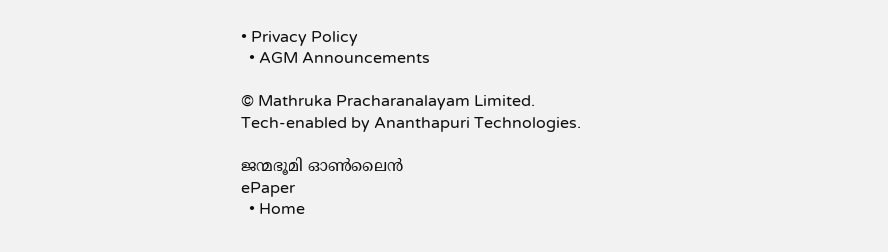• Privacy Policy
  • AGM Announcements

© Mathruka Pracharanalayam Limited.
Tech-enabled by Ananthapuri Technologies.

ജന്മഭൂമി ഓണ്‍ലൈന്‍
ePaper
  • Home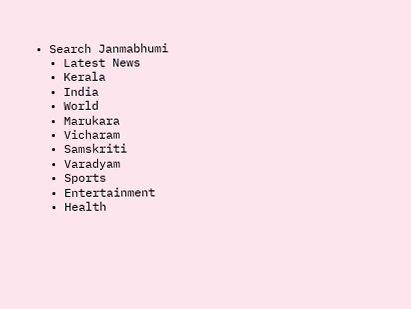• Search Janmabhumi
  • Latest News
  • Kerala
  • India
  • World
  • Marukara
  • Vicharam
  • Samskriti
  • Varadyam
  • Sports
  • Entertainment
  • Health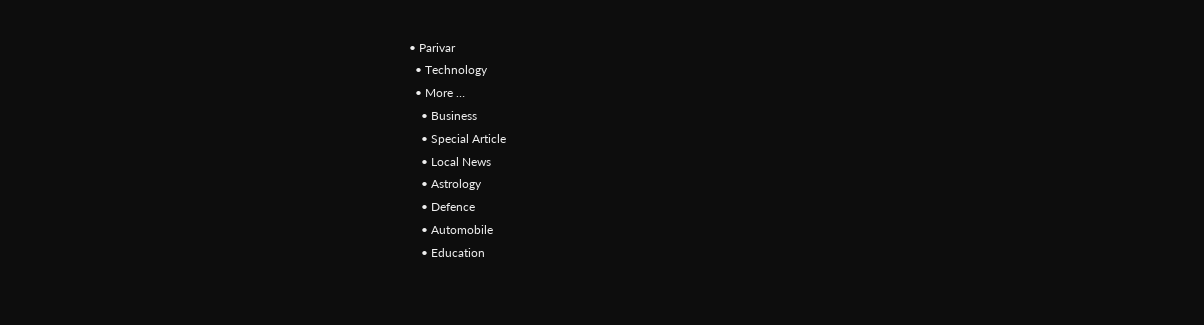• Parivar
  • Technology
  • More …
    • Business
    • Special Article
    • Local News
    • Astrology
    • Defence
    • Automobile
    • Education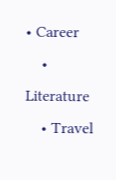• Career
    • Literature
    • Travel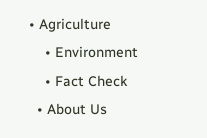• Agriculture
    • Environment
    • Fact Check
  • About Us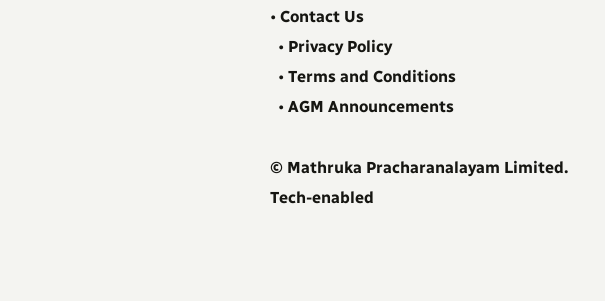• Contact Us
  • Privacy Policy
  • Terms and Conditions
  • AGM Announcements

© Mathruka Pracharanalayam Limited.
Tech-enabled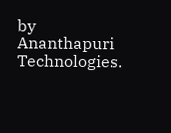by Ananthapuri Technologies.